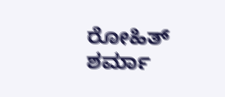ರೋಹಿತ್ ಶರ್ಮಾ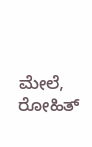ಮೇಲೆ, ರೋಹಿತ್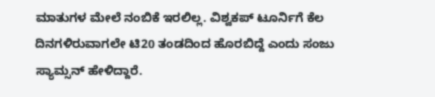ಮಾತುಗಳ ಮೇಲೆ ನಂಬಿಕೆ ಇರಲಿಲ್ಲ. ವಿಶ್ವಕಪ್ ಟೂರ್ನಿಗೆ ಕೆಲ ದಿನಗಳಿರುವಾಗಲೇ ಟಿ20 ತಂಡದಿಂದ ಹೊರಬಿದ್ದೆ ಎಂದು ಸಂಜು ಸ್ಯಾಮ್ಸನ್ ಹೇಳಿದ್ದಾರೆ.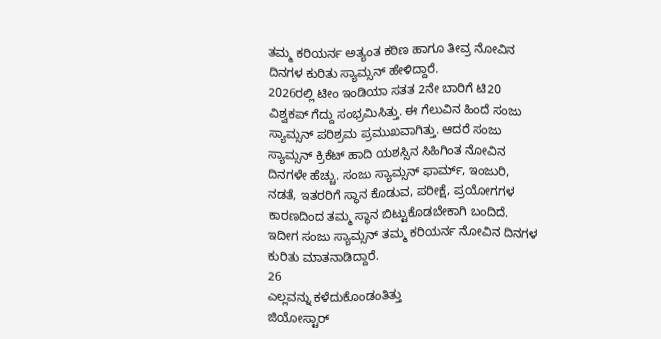ತಮ್ಮ ಕರಿಯರ್ನ ಅತ್ಯಂತ ಕಠಿಣ ಹಾಗೂ ತೀವ್ರ ನೋವಿನ ದಿನಗಳ ಕುರಿತು ಸ್ಯಾಮ್ಸನ್ ಹೇಳಿದ್ದಾರೆ.
2026ರಲ್ಲಿ ಟೀಂ ಇಂಡಿಯಾ ಸತತ 2ನೇ ಬಾರಿಗೆ ಟಿ20 ವಿಶ್ವಕಪ್ ಗೆದ್ದು ಸಂಭ್ರಮಿಸಿತ್ತು. ಈ ಗೆಲುವಿನ ಹಿಂದೆ ಸಂಜು ಸ್ಯಾಮ್ಸನ್ ಪರಿಶ್ರಮ ಪ್ರಮುಖವಾಗಿತ್ತು. ಆದರೆ ಸಂಜು ಸ್ಯಾಮ್ಸನ್ ಕ್ರಿಕೆಟ್ ಹಾದಿ ಯಶಸ್ಸಿನ ಸಿಹಿಗಿಂತ ನೋವಿನ ದಿನಗಳೇ ಹೆಚ್ಚು. ಸಂಜು ಸ್ಯಾಮ್ಸನ್ ಫಾರ್ಮ್, ಇಂಜುರಿ, ನಡತೆ, ಇತರರಿಗೆ ಸ್ಥಾನ ಕೊಡುವ, ಪರೀಕ್ಷೆ, ಪ್ರಯೋಗಗಳ ಕಾರಣದಿಂದ ತಮ್ಮ ಸ್ಥಾನ ಬಿಟ್ಟುಕೊಡಬೇಕಾಗಿ ಬಂದಿದೆ. ಇದೀಗ ಸಂಜು ಸ್ಯಾಮ್ಸನ್ ತಮ್ಮ ಕರಿಯರ್ನ ನೋವಿನ ದಿನಗಳ ಕುರಿತು ಮಾತನಾಡಿದ್ದಾರೆ.
26
ಎಲ್ಲವನ್ನು ಕಳೆದುಕೊಂಡಂತಿತ್ತು
ಜಿಯೋಸ್ಟಾರ್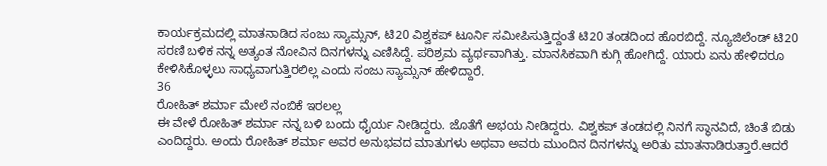ಕಾರ್ಯಕ್ರಮದಲ್ಲಿ ಮಾತನಾಡಿದ ಸಂಜು ಸ್ಯಾಮ್ಸನ್, ಟಿ20 ವಿಶ್ವಕಪ್ ಟೂರ್ನಿ ಸಮೀಪಿಸುತ್ತಿದ್ದಂತೆ ಟಿ20 ತಂಡದಿಂದ ಹೊರಬಿದ್ದೆ. ನ್ಯೂಜಿಲೆಂಡ್ ಟಿ20 ಸರಣಿ ಬಳಿಕ ನನ್ನ ಅತ್ಯಂತ ನೋವಿನ ದಿನಗಳನ್ನು ಎಣಿಸಿದ್ದೆ. ಪರಿಶ್ರಮ ವ್ಯರ್ಥವಾಗಿತ್ತು. ಮಾನಸಿಕವಾಗಿ ಕುಗ್ಗಿ ಹೋಗಿದ್ದೆ. ಯಾರು ಏನು ಹೇಳಿದರೂ ಕೇಳಿಸಿಕೊಳ್ಳಲು ಸಾಧ್ಯವಾಗುತ್ತಿರಲಿಲ್ಲ ಎಂದು ಸಂಜು ಸ್ಯಾಮ್ಸನ್ ಹೇಳಿದ್ದಾರೆ.
36
ರೋಹಿತ್ ಶರ್ಮಾ ಮೇಲೆ ನಂಬಿಕೆ ಇರಲಲ್ಲ
ಈ ವೇಳೆ ರೋಹಿತ್ ಶರ್ಮಾ ನನ್ನ ಬಳಿ ಬಂದು ಧೈರ್ಯ ನೀಡಿದ್ದರು. ಜೊತೆಗೆ ಅಭಯ ನೀಡಿದ್ದರು. ವಿಶ್ವಕಪ್ ತಂಡದಲ್ಲಿ ನಿನಗೆ ಸ್ಥಾನವಿದೆ, ಚಿಂತೆ ಬಿಡು ಎಂದಿದ್ದರು. ಅಂದು ರೋಹಿತ್ ಶರ್ಮಾ ಅವರ ಅನುಭವದ ಮಾತುಗಳು ಅಥವಾ ಅವರು ಮುಂದಿನ ದಿನಗಳನ್ನು ಅರಿತು ಮಾತನಾಡಿರುತ್ತಾರೆ.ಆದರೆ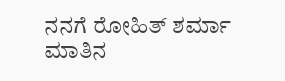ನನಗೆ ರೋಹಿತ್ ಶರ್ಮಾ ಮಾತಿನ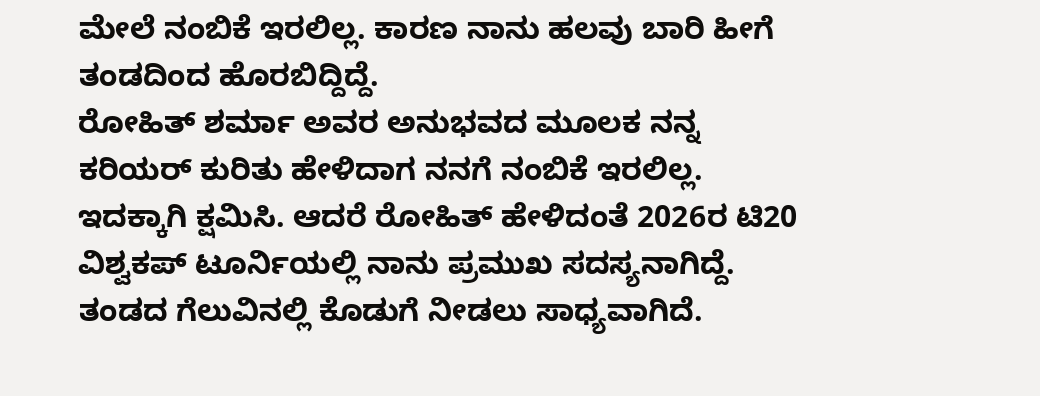ಮೇಲೆ ನಂಬಿಕೆ ಇರಲಿಲ್ಲ. ಕಾರಣ ನಾನು ಹಲವು ಬಾರಿ ಹೀಗೆ ತಂಡದಿಂದ ಹೊರಬಿದ್ದಿದ್ದೆ.
ರೋಹಿತ್ ಶರ್ಮಾ ಅವರ ಅನುಭವದ ಮೂಲಕ ನನ್ನ ಕರಿಯರ್ ಕುರಿತು ಹೇಳಿದಾಗ ನನಗೆ ನಂಬಿಕೆ ಇರಲಿಲ್ಲ. ಇದಕ್ಕಾಗಿ ಕ್ಷಮಿಸಿ. ಆದರೆ ರೋಹಿತ್ ಹೇಳಿದಂತೆ 2026ರ ಟಿ20 ವಿಶ್ವಕಪ್ ಟೂರ್ನಿಯಲ್ಲಿ ನಾನು ಪ್ರಮುಖ ಸದಸ್ಯನಾಗಿದ್ದೆ. ತಂಡದ ಗೆಲುವಿನಲ್ಲಿ ಕೊಡುಗೆ ನೀಡಲು ಸಾಧ್ಯವಾಗಿದೆ.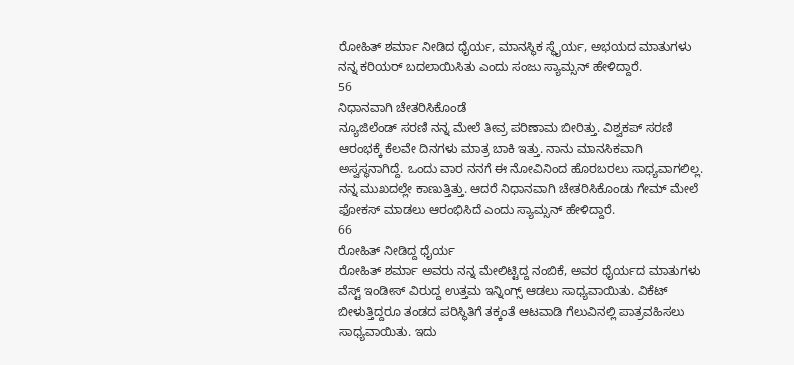ರೋಹಿತ್ ಶರ್ಮಾ ನೀಡಿದ ಧೈರ್ಯ, ಮಾನಸ್ಥಿಕ ಸ್ಥೈರ್ಯ, ಅಭಯದ ಮಾತುಗಳು ನನ್ನ ಕರಿಯರ್ ಬದಲಾಯಿಸಿತು ಎಂದು ಸಂಜು ಸ್ಯಾಮ್ಸನ್ ಹೇಳಿದ್ದಾರೆ.
56
ನಿಧಾನವಾಗಿ ಚೇತರಿಸಿಕೊಂಡೆ
ನ್ಯೂಜಿಲೆಂಡ್ ಸರಣಿ ನನ್ನ ಮೇಲೆ ತೀವ್ರ ಪರಿಣಾಮ ಬೀರಿತ್ತು. ವಿಶ್ವಕಪ್ ಸರಣಿ ಆರಂಭಕ್ಕೆ ಕೆಲವೇ ದಿನಗಳು ಮಾತ್ರ ಬಾಕಿ ಇತ್ತು. ನಾನು ಮಾನಸಿಕವಾಗಿ ಅಸ್ವಸ್ಥನಾಗಿದ್ದೆ. ಒಂದು ವಾರ ನನಗೆ ಈ ನೋವಿನಿಂದ ಹೊರಬರಲು ಸಾಧ್ಯವಾಗಲಿಲ್ಲ. ನನ್ನ ಮುಖದಲ್ಲೇ ಕಾಣುತ್ತಿತ್ತು. ಆದರೆ ನಿಧಾನವಾಗಿ ಚೇತರಿಸಿಕೊಂಡು ಗೇಮ್ ಮೇಲೆ ಫೋಕಸ್ ಮಾಡಲು ಆರಂಭಿಸಿದೆ ಎಂದು ಸ್ಯಾಮ್ಸನ್ ಹೇಳಿದ್ದಾರೆ.
66
ರೋಹಿತ್ ನೀಡಿದ್ದ ಧೈರ್ಯ
ರೋಹಿತ್ ಶರ್ಮಾ ಅವರು ನನ್ನ ಮೇಲಿಟ್ಟಿದ್ದ ನಂಬಿಕೆ, ಅವರ ಧೈರ್ಯದ ಮಾತುಗಳು ವೆಸ್ಟ್ ಇಂಡೀಸ್ ವಿರುದ್ದ ಉತ್ತಮ ಇನ್ನಿಂಗ್ಸ್ ಆಡಲು ಸಾಧ್ಯವಾಯಿತು. ವಿಕೆಟ್ ಬೀಳುತ್ತಿದ್ದರೂ ತಂಡದ ಪರಿಸ್ಥಿತಿಗೆ ತಕ್ಕಂತೆ ಆಟವಾಡಿ ಗೆಲುವಿನಲ್ಲಿ ಪಾತ್ರವಹಿಸಲು ಸಾಧ್ಯವಾಯಿತು. ಇದು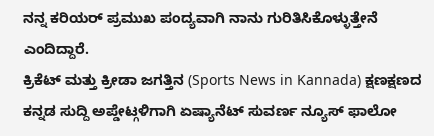ನನ್ನ ಕರಿಯರ್ ಪ್ರಮುಖ ಪಂದ್ಯವಾಗಿ ನಾನು ಗುರಿತಿಸಿಕೊಳ್ಳುತ್ತೇನೆ ಎಂದಿದ್ದಾರೆ.
ಕ್ರಿಕೆಟ್ ಮತ್ತು ಕ್ರೀಡಾ ಜಗತ್ತಿನ (Sports News in Kannada) ಕ್ಷಣಕ್ಷಣದ ಕನ್ನಡ ಸುದ್ದಿ ಅಪ್ಡೇಟ್ಗಳಿಗಾಗಿ ಏಷ್ಯಾನೆಟ್ ಸುವರ್ಣ ನ್ಯೂಸ್ ಫಾಲೋ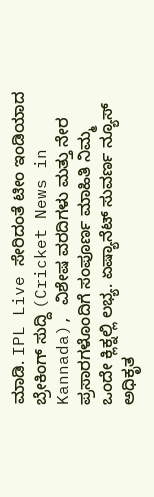ಮಾಡಿ. IPL Live ಸೇರಿದಂತೆ ಟೀಂ ಇಂಡಿಯಾದ ಬ್ರೇಕಿಂಗ್ ಸುದ್ದಿ (Cricket News in Kannada), ವಿಶೇಷ ವರದಿಗಳು ಮತ್ತು ನೇರ ಪ್ರಸಾರಗಳೊಂದಿಗೆ ಸಂಪೂರ್ಣ ಮಾಹಿತಿ ನಿಮ್ಮ ಒಂದೇ ಕ್ಲಿಕ್ನಲ್ಲಿ ಲಭ್ಯ. ಏಷ್ಯಾನೆಟ್ ಸುವರ್ಣ ನ್ಯೂಸ್ ಅಧಿಕೃತ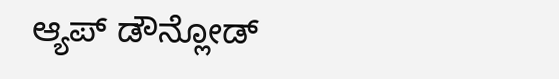ಆ್ಯಪ್ ಡೌನ್ಲೋಡ್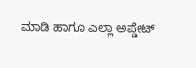ಮಾಡಿ ಹಾಗೂ ಎಲ್ಲಾ ಅಪ್ಡೇಟ್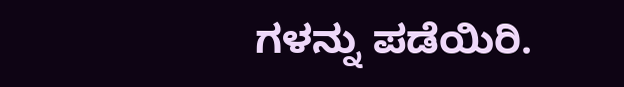ಗಳನ್ನು ಪಡೆಯಿರಿ.